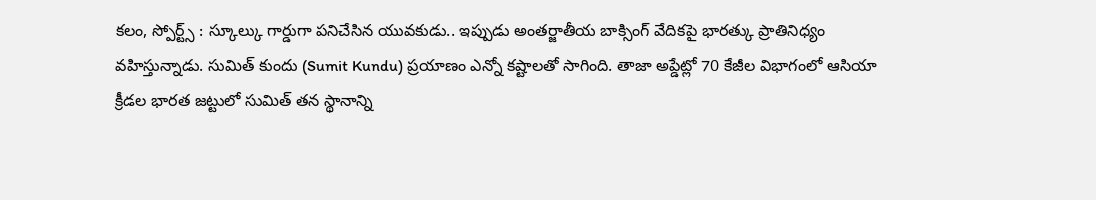కలం, స్పోర్ట్స్ : స్కూల్కు గార్డుగా పనిచేసిన యువకుడు.. ఇప్పుడు అంతర్జాతీయ బాక్సింగ్ వేదికపై భారత్కు ప్రాతినిధ్యం వహిస్తున్నాడు. సుమిత్ కుందు (Sumit Kundu) ప్రయాణం ఎన్నో కష్టాలతో సాగింది. తాజా అప్డేట్లో 70 కేజీల విభాగంలో ఆసియా క్రీడల భారత జట్టులో సుమిత్ తన స్థానాన్ని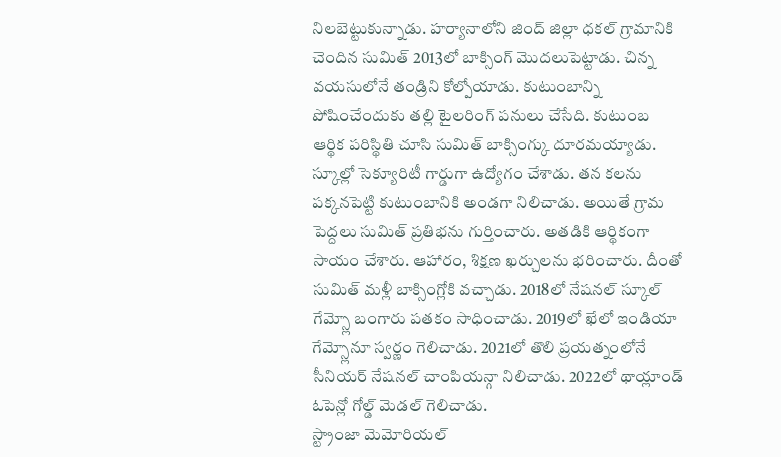నిలబెట్టుకున్నాడు. హర్యానాలోని జింద్ జిల్లా ధకల్ గ్రామానికి చెందిన సుమిత్ 2013లో బాక్సింగ్ మొదలుపెట్టాడు. చిన్న వయసులోనే తండ్రిని కోల్పోయాడు. కుటుంబాన్ని పోషించేందుకు తల్లి టైలరింగ్ పనులు చేసేది. కుటుంబ ఆర్థిక పరిస్థితి చూసి సుమిత్ బాక్సింగ్కు దూరమయ్యాడు.
స్కూల్లో సెక్యూరిటీ గార్డుగా ఉద్యోగం చేశాడు. తన కలను పక్కనపెట్టి కుటుంబానికి అండగా నిలిచాడు. అయితే గ్రామ పెద్దలు సుమిత్ ప్రతిభను గుర్తించారు. అతడికి ఆర్థికంగా సాయం చేశారు. ఆహారం, శిక్షణ ఖర్చులను భరించారు. దీంతో సుమిత్ మళ్లీ బాక్సింగ్లోకి వచ్చాడు. 2018లో నేషనల్ స్కూల్ గేమ్స్లో బంగారు పతకం సాధించాడు. 2019లో ఖేలో ఇండియా గేమ్స్లోనూ స్వర్ణం గెలిచాడు. 2021లో తొలి ప్రయత్నంలోనే సీనియర్ నేషనల్ చాంపియన్గా నిలిచాడు. 2022లో థాయ్లాండ్ ఓపెన్లో గోల్డ్ మెడల్ గెలిచాడు.
స్ట్రాంజా మెమోరియల్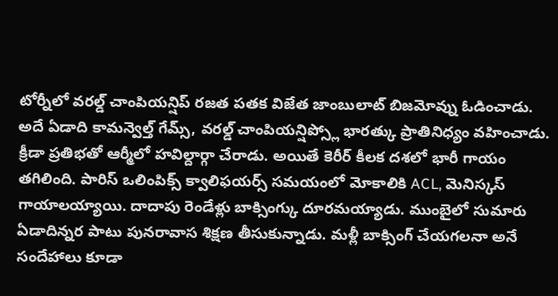టోర్నీలో వరల్డ్ చాంపియన్షిప్ రజత పతక విజేత జాంబులాట్ బిజమోవ్ను ఓడించాడు. అదే ఏడాది కామన్వెల్త్ గేమ్స్, వరల్డ్ చాంపియన్షిప్స్లో భారత్కు ప్రాతినిధ్యం వహించాడు. క్రీడా ప్రతిభతో ఆర్మీలో హవిల్దార్గా చేరాడు. అయితే కెరీర్ కీలక దశలో భారీ గాయం తగిలింది. పారిస్ ఒలింపిక్స్ క్వాలిఫయర్స్ సమయంలో మోకాలికి ACL, మెనిస్కస్ గాయాలయ్యాయి. దాదాపు రెండేళ్లు బాక్సింగ్కు దూరమయ్యాడు. ముంబైలో సుమారు ఏడాదిన్నర పాటు పునరావాస శిక్షణ తీసుకున్నాడు. మళ్లీ బాక్సింగ్ చేయగలనా అనే సందేహాలు కూడా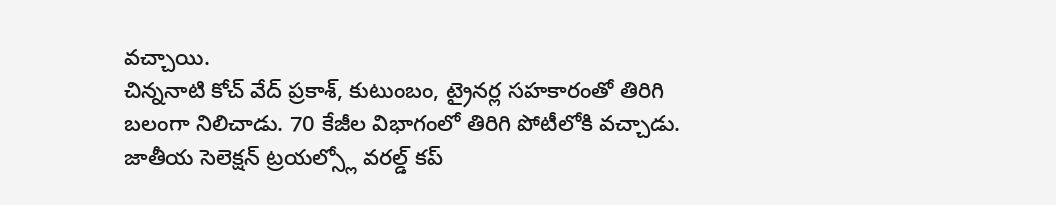వచ్చాయి.
చిన్ననాటి కోచ్ వేద్ ప్రకాశ్, కుటుంబం, ట్రైనర్ల సహకారంతో తిరిగి బలంగా నిలిచాడు. 70 కేజీల విభాగంలో తిరిగి పోటీలోకి వచ్చాడు. జాతీయ సెలెక్షన్ ట్రయల్స్లో వరల్డ్ కప్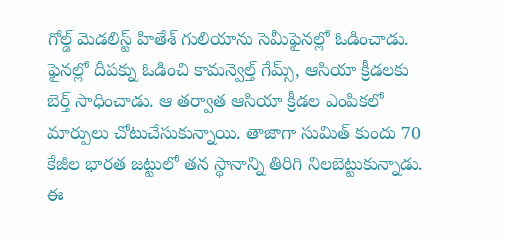గోల్డ్ మెడలిస్ట్ హితేశ్ గులియాను సెమీఫైనల్లో ఓడించాడు. ఫైనల్లో దీపక్ను ఓడించి కామన్వెల్త్ గేమ్స్, ఆసియా క్రీడలకు బెర్త్ సాధించాడు. ఆ తర్వాత ఆసియా క్రీడల ఎంపికలో మార్పులు చోటుచేసుకున్నాయి. తాజాగా సుమిత్ కుందు 70 కేజీల భారత జట్టులో తన స్థానాన్ని తిరిగి నిలబెట్టుకున్నాడు. ఈ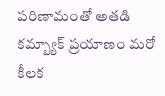పరిణామంతో అతడి కమ్బ్యాక్ ప్రయాణం మరో కీలక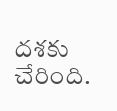దశకు చేరింది.